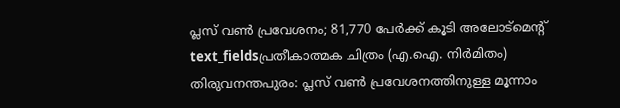പ്ലസ് വൺ പ്രവേശനം; 81,770 പേർക്ക് കൂടി അലോട്മെന്റ്
text_fieldsപ്രതീകാത്മക ചിത്രം (എ.ഐ. നിർമിതം)
തിരുവനന്തപുരം: പ്ലസ് വൺ പ്രവേശനത്തിനുള്ള മൂന്നാം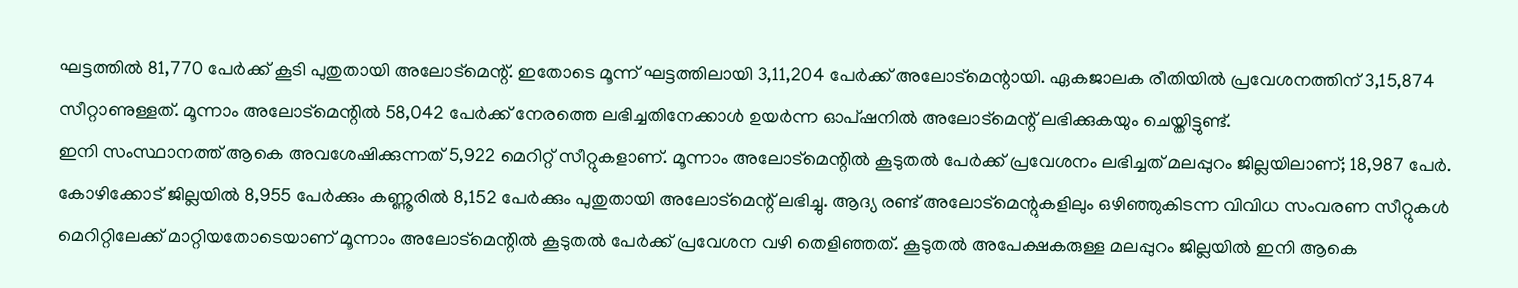ഘട്ടത്തിൽ 81,770 പേർക്ക് കൂടി പുതുതായി അലോട്മെന്റ്. ഇതോടെ മൂന്ന് ഘട്ടത്തിലായി 3,11,204 പേർക്ക് അലോട്മെന്റായി. ഏകജാലക രീതിയിൽ പ്രവേശനത്തിന് 3,15,874 സീറ്റാണുള്ളത്. മൂന്നാം അലോട്മെന്റിൽ 58,042 പേർക്ക് നേരത്തെ ലഭിച്ചതിനേക്കാൾ ഉയർന്ന ഓപ്ഷനിൽ അലോട്മെന്റ് ലഭിക്കുകയും ചെയ്തിട്ടുണ്ട്.
ഇനി സംസ്ഥാനത്ത് ആകെ അവശേഷിക്കുന്നത് 5,922 മെറിറ്റ് സീറ്റുകളാണ്. മൂന്നാം അലോട്മെന്റിൽ കൂടുതൽ പേർക്ക് പ്രവേശനം ലഭിച്ചത് മലപ്പുറം ജില്ലയിലാണ്; 18,987 പേർ. കോഴിക്കോട് ജില്ലയിൽ 8,955 പേർക്കും കണ്ണൂരിൽ 8,152 പേർക്കും പുതുതായി അലോട്മെന്റ് ലഭിച്ചു. ആദ്യ രണ്ട് അലോട്മെന്റുകളിലും ഒഴിഞ്ഞുകിടന്ന വിവിധ സംവരണ സീറ്റുകൾ മെറിറ്റിലേക്ക് മാറ്റിയതോടെയാണ് മൂന്നാം അലോട്മെന്റിൽ കൂടുതൽ പേർക്ക് പ്രവേശന വഴി തെളിഞ്ഞത്. കൂടുതൽ അപേക്ഷകരുള്ള മലപ്പുറം ജില്ലയിൽ ഇനി ആകെ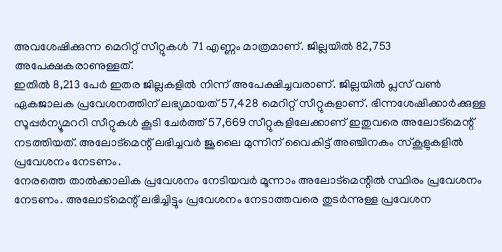അവശേഷിക്കുന്ന മെറിറ്റ് സീറ്റുകൾ 71 എണ്ണം മാത്രമാണ്. ജില്ലയിൽ 82,753 അപേക്ഷകരാണുള്ളത്.
ഇതിൽ 8,213 പേർ ഇതര ജില്ലകളിൽ നിന്ന് അപേക്ഷിച്ചവരാണ്. ജില്ലയിൽ പ്ലസ് വൺ ഏകജാലക പ്രവേശനത്തിന് ലഭ്യമായത് 57,428 മെറിറ്റ് സീറ്റുകളാണ്. ഭിന്നശേഷിക്കാർക്കുള്ള സൂപ്പർന്യൂമററി സീറ്റുകൾ കൂടി ചേർത്ത് 57,669 സീറ്റുകളിലേക്കാണ് ഇതുവരെ അലോട്മെന്റ് നടത്തിയത്. അലോട്മെന്റ് ലഭിച്ചവർ ജൂലൈ മുന്നിന് വൈകിട്ട് അഞ്ചിനകം സ്കൂളുകളിൽ പ്രവേശനം നേടണം.
നേരത്തെ താൽക്കാലിക പ്രവേശനം നേടിയവർ മൂന്നാം അലോട്മെന്റിൽ സ്ഥിരം പ്രവേശനം നേടണം. അലോട്മെന്റ് ലഭിച്ചിട്ടും പ്രവേശനം നേടാത്തവരെ തുടർന്നുള്ള പ്രവേശന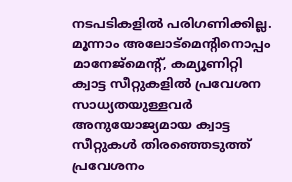നടപടികളിൽ പരിഗണിക്കില്ല. മൂന്നാം അലോട്മെന്റിനൊപ്പം മാനേജ്മെന്റ്, കമ്യൂണിറ്റി ക്വാട്ട സീറ്റുകളിൽ പ്രവേശന സാധ്യതയുള്ളവർ അനുയോജ്യമായ ക്വാട്ട സീറ്റുകൾ തിരഞ്ഞെടുത്ത് പ്രവേശനം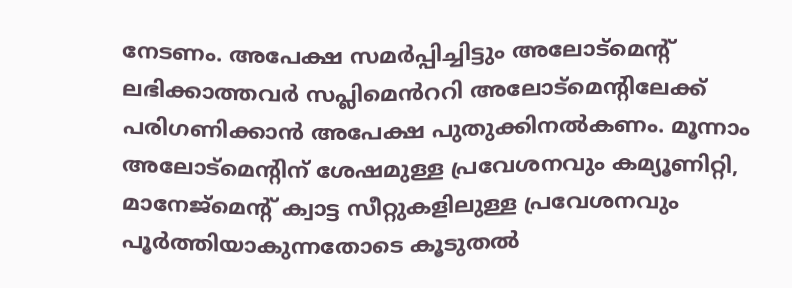നേടണം. അപേക്ഷ സമർപ്പിച്ചിട്ടും അലോട്മെന്റ് ലഭിക്കാത്തവർ സപ്ലിമെൻററി അലോട്മെന്റിലേക്ക് പരിഗണിക്കാൻ അപേക്ഷ പുതുക്കിനൽകണം. മൂന്നാം അലോട്മെന്റിന് ശേഷമുള്ള പ്രവേശനവും കമ്യൂണിറ്റി, മാനേജ്മെന്റ് ക്വാട്ട സീറ്റുകളിലുള്ള പ്രവേശനവും പൂർത്തിയാകുന്നതോടെ കൂടുതൽ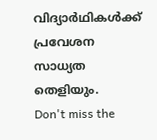വിദ്യാർഥികൾക്ക് പ്രവേശന സാധ്യത തെളിയും.
Don't miss the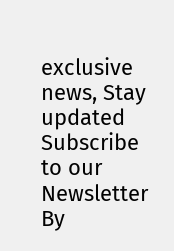exclusive news, Stay updated
Subscribe to our Newsletter
By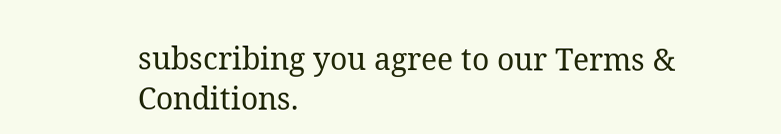subscribing you agree to our Terms & Conditions.